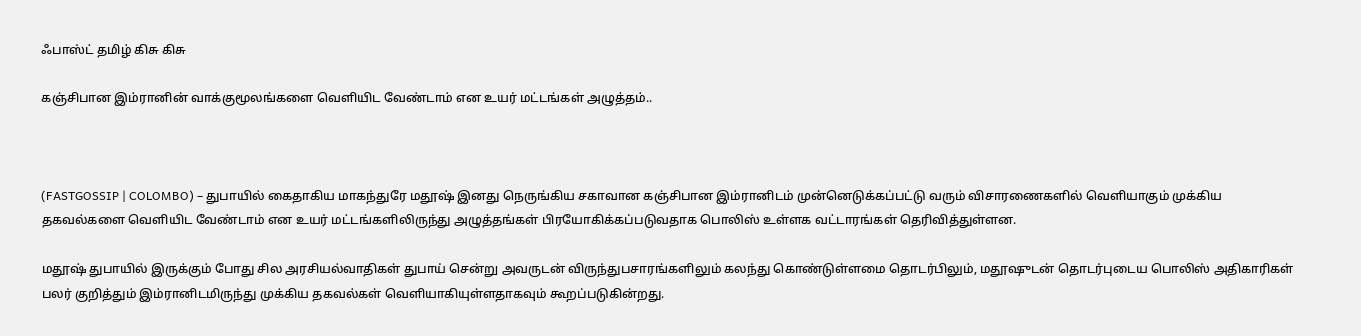ஃபாஸ்ட் தமிழ் கிசு கிசு

கஞ்சிபான இம்ரானின் வாக்குமூலங்களை வெளியிட வேண்டாம் என உயர் மட்டங்கள் அழுத்தம்..



(FASTGOSSIP | COLOMBO) – துபாயில் கைதாகிய மாகந்துரே மதூஷ் இனது நெருங்கிய சகாவான கஞ்சிபான இம்ரானிடம் முன்னெடுக்கப்பட்டு வரும் விசாரணைகளில் வெளியாகும் முக்கிய தகவல்களை வெளியிட வேண்டாம் என உயர் மட்டங்களிலிருந்து அழுத்தங்கள் பிரயோகிக்கப்படுவதாக பொலிஸ் உள்ளக வட்டாரங்கள் தெரிவித்துள்ளன.

மதூஷ் துபாயில் இருக்கும் போது சில அரசியல்வாதிகள் துபாய் சென்று அவருடன் விருந்துபசாரங்களிலும் கலந்து கொண்டுள்ளமை தொடர்பிலும், மதூஷுடன் தொடர்புடைய பொலிஸ் அதிகாரிகள் பலர் குறித்தும் இம்ரானிடமிருந்து முக்கிய தகவல்கள் வெளியாகியுள்ளதாகவும் கூறப்படுகின்றது.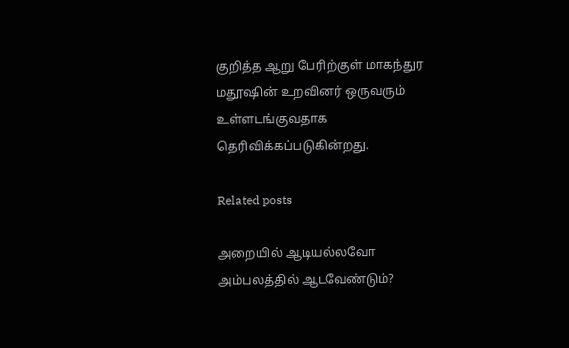குறித்த ஆறு பேரிற்குள் மாகந்துர மதூஷின் உறவினர் ஒருவரும் உள்ளடங்குவதாக தெரிவிக்கப்படுகின்றது.

Related posts

அறையில் ஆடியல்லவோ அம்பலத்தில் ஆடவேண்டும்?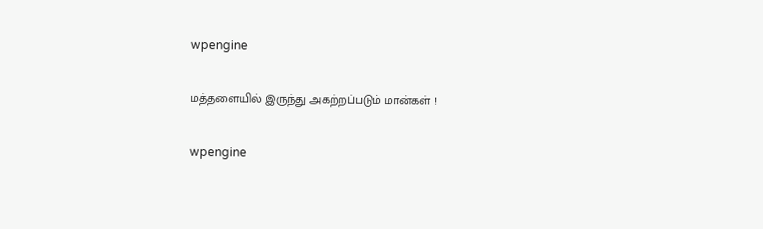wpengine

மத்தளையில் இருந்து அகற்றப்படும் மான்கள் !

wpengine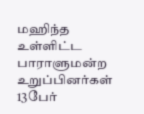மஹிந்த உள்ளிட்ட பாராளுமன்ற உறுப்பினர்கள் 13பேர்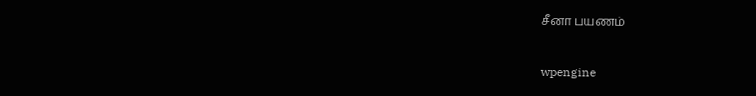சீனா பயணம்

wpengine